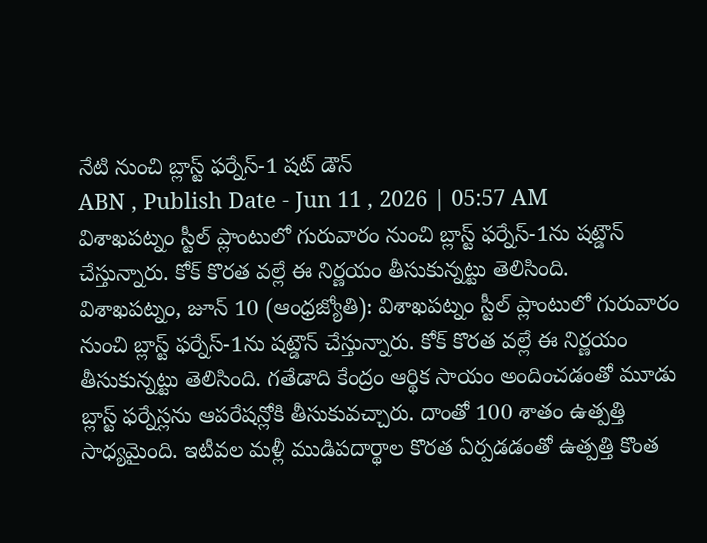నేటి నుంచి బ్లాస్ట్ ఫర్నేస్-1 షట్ డౌన్
ABN , Publish Date - Jun 11 , 2026 | 05:57 AM
విశాఖపట్నం స్టీల్ ప్లాంటులో గురువారం నుంచి బ్లాస్ట్ ఫర్నేస్-1ను షట్డౌన్ చేస్తున్నారు. కోక్ కొరత వల్లే ఈ నిర్ణయం తీసుకున్నట్టు తెలిసింది.
విశాఖపట్నం, జూన్ 10 (ఆంధ్రజ్యోతి): విశాఖపట్నం స్టీల్ ప్లాంటులో గురువారం నుంచి బ్లాస్ట్ ఫర్నేస్-1ను షట్డౌన్ చేస్తున్నారు. కోక్ కొరత వల్లే ఈ నిర్ణయం తీసుకున్నట్టు తెలిసింది. గతేడాది కేంద్రం ఆర్థిక సాయం అందించడంతో మూడు బ్లాస్ట్ ఫర్నేస్లను ఆపరేషన్లోకి తీసుకువచ్చారు. దాంతో 100 శాతం ఉత్పత్తి సాధ్యమైంది. ఇటీవల మళ్లీ ముడిపదార్థాల కొరత ఏర్పడడంతో ఉత్పత్తి కొంత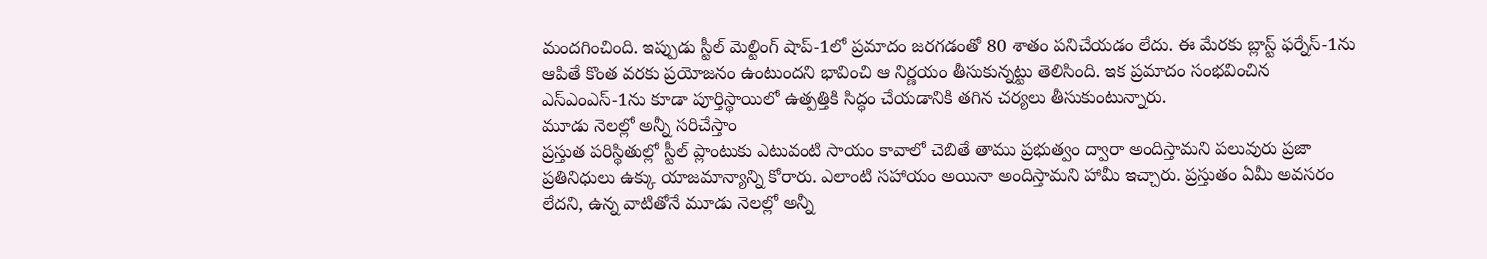మందగించింది. ఇప్పుడు స్టీల్ మెల్టింగ్ షాప్-1లో ప్రమాదం జరగడంతో 80 శాతం పనిచేయడం లేదు. ఈ మేరకు బ్లాస్ట్ ఫర్నేస్-1ను ఆపితే కొంత వరకు ప్రయోజనం ఉంటుందని భావించి ఆ నిర్ణయం తీసుకున్నట్టు తెలిసింది. ఇక ప్రమాదం సంభవించిన ఎస్ఎంఎస్-1ను కూడా పూర్తిస్థాయిలో ఉత్పత్తికి సిద్ధం చేయడానికి తగిన చర్యలు తీసుకుంటున్నారు.
మూడు నెలల్లో అన్నీ సరిచేస్తాం
ప్రస్తుత పరిస్థితుల్లో స్టీల్ ప్లాంటుకు ఎటువంటి సాయం కావాలో చెబితే తాము ప్రభుత్వం ద్వారా అందిస్తామని పలువురు ప్రజా ప్రతినిధులు ఉక్కు యాజమాన్యాన్ని కోరారు. ఎలాంటి సహాయం అయినా అందిస్తామని హామీ ఇచ్చారు. ప్రస్తుతం ఏమీ అవసరం లేదని, ఉన్న వాటితోనే మూడు నెలల్లో అన్నీ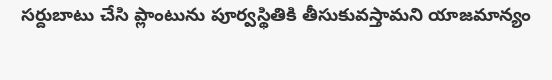సర్దుబాటు చేసి ప్లాంటును పూర్వస్థితికి తీసుకువస్తామని యాజమాన్యం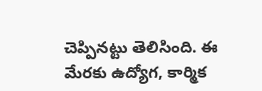చెప్పినట్టు తెలిసింది. ఈ మేరకు ఉద్యోగ, కార్మిక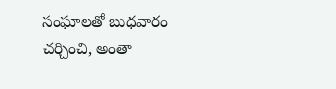సంఘాలతో బుధవారం చర్చించి, అంతా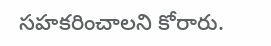సహకరించాలని కోరారు.